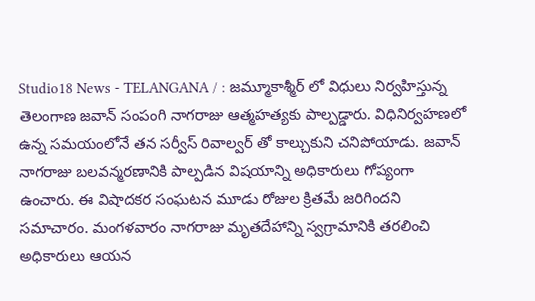Studio18 News - TELANGANA / : జమ్మూకాశ్మీర్ లో విధులు నిర్వహిస్తున్న తెలంగాణ జవాన్ సంపంగి నాగరాజు ఆత్మహత్యకు పాల్పడ్డారు. విధినిర్వహణలో ఉన్న సమయంలోనే తన సర్వీస్ రివాల్వర్ తో కాల్చుకుని చనిపోయాడు. జవాన్ నాగరాజు బలవన్మరణానికి పాల్పడిన విషయాన్ని అధికారులు గోప్యంగా ఉంచారు. ఈ విషాదకర సంఘటన మూడు రోజుల క్రితమే జరిగిందని సమాచారం. మంగళవారం నాగరాజు మృతదేహాన్ని స్వగ్రామానికి తరలించి అధికారులు ఆయన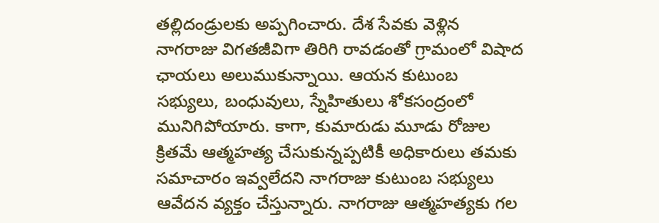తల్లిదండ్రులకు అప్పగించారు. దేశ సేవకు వెళ్లిన నాగరాజు విగతజీవిగా తిరిగి రావడంతో గ్రామంలో విషాద ఛాయలు అలుముకున్నాయి. ఆయన కుటుంబ సభ్యులు, బంధువులు, స్నేహితులు శోకసంద్రంలో మునిగిపోయారు. కాగా, కుమారుడు మూడు రోజుల క్రితమే ఆత్మహత్య చేసుకున్నప్పటికీ అధికారులు తమకు సమాచారం ఇవ్వలేదని నాగరాజు కుటుంబ సభ్యులు ఆవేదన వ్యక్తం చేస్తున్నారు. నాగరాజు ఆత్మహత్యకు గల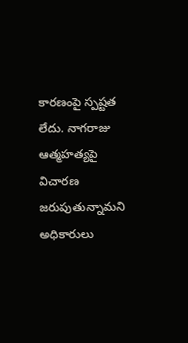కారణంపై స్పష్టత లేదు. నాగరాజు ఆత్మహత్యపై విచారణ జరుపుతున్నామని అధికారులు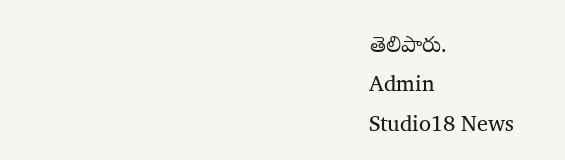తెలిపారు.
Admin
Studio18 News